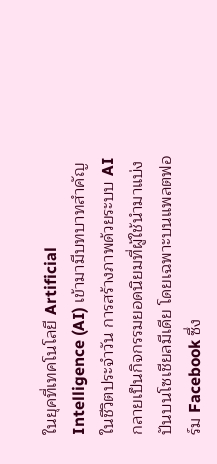ในยุคที่เทคโนโลยี Artificial Intelligence (AI) เข้ามามีบทบาทสำคัญในชีวิตประจำวัน การสร้างภาพด้วยระบบ AI กลายเป็นกิจกรรมยอดนิยมที่ผู้ใช้นำมาแบ่งปันบนโซเชียลมีเดีย โดยเฉพาะบนแพลตฟอร์ม Facebook ซึ่ง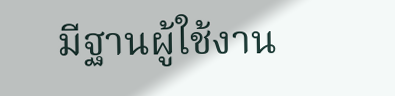มีฐานผู้ใช้งาน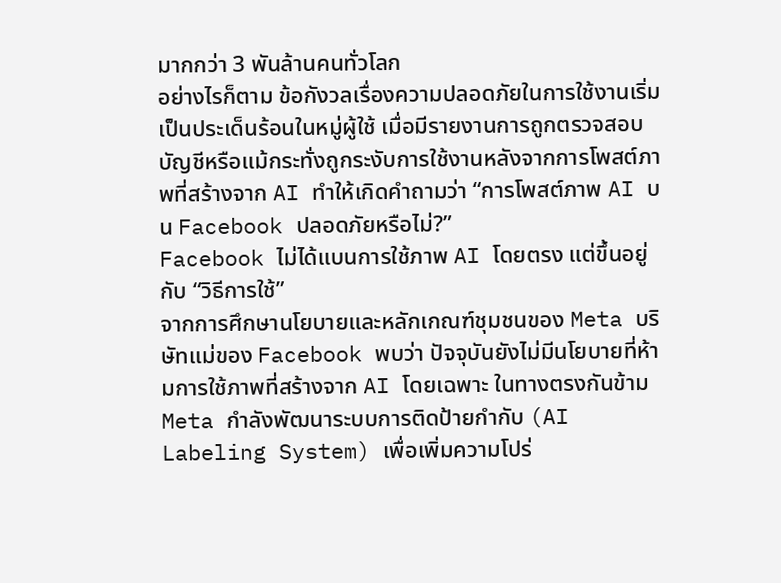มากกว่า 3 พันล้านคนทั่วโลก
อย่างไรก็ตาม ข้อกังวลเรื่องความปลอดภัยในการใช้งานเริ่มเป็นประเด็นร้อนในหมู่ผู้ใช้ เมื่อมีรายงานการถูกตรวจสอบบัญชีหรือแม้กระทั่งถูกระงับการใช้งานหลังจากการโพสต์ภาพที่สร้างจาก AI ทำให้เกิดคำถามว่า “การโพสต์ภาพ AI บน Facebook ปลอดภัยหรือไม่?”
Facebook ไม่ได้แบนการใช้ภาพ AI โดยตรง แต่ขึ้นอยู่กับ “วิธีการใช้”
จากการศึกษานโยบายและหลักเกณฑ์ชุมชนของ Meta บริษัทแม่ของ Facebook พบว่า ปัจจุบันยังไม่มีนโยบายที่ห้ามการใช้ภาพที่สร้างจาก AI โดยเฉพาะ ในทางตรงกันข้าม Meta กำลังพัฒนาระบบการติดป้ายกำกับ (AI Labeling System) เพื่อเพิ่มความโปร่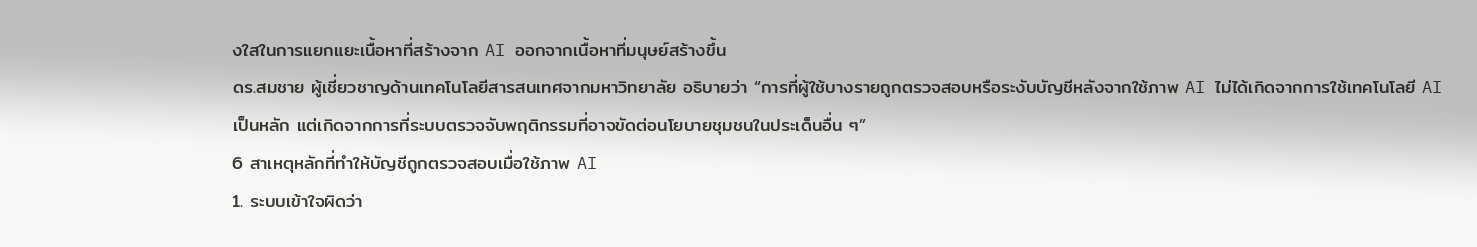งใสในการแยกแยะเนื้อหาที่สร้างจาก AI ออกจากเนื้อหาที่มนุษย์สร้างขึ้น
ดร.สมชาย ผู้เชี่ยวชาญด้านเทคโนโลยีสารสนเทศจากมหาวิทยาลัย อธิบายว่า “การที่ผู้ใช้บางรายถูกตรวจสอบหรือระงับบัญชีหลังจากใช้ภาพ AI ไม่ได้เกิดจากการใช้เทคโนโลยี AI เป็นหลัก แต่เกิดจากการที่ระบบตรวจจับพฤติกรรมที่อาจขัดต่อนโยบายชุมชนในประเด็นอื่น ๆ”
6 สาเหตุหลักที่ทำให้บัญชีถูกตรวจสอบเมื่อใช้ภาพ AI
1. ระบบเข้าใจผิดว่า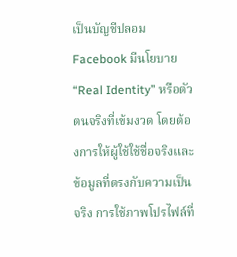เป็นบัญชีปลอม
Facebook มีนโยบาย “Real Identity” หรือตัวตนจริงที่เข้มงวด โดยต้องการให้ผู้ใช้ใช้ชื่อจริงและข้อมูลที่ตรงกับความเป็นจริง การใช้ภาพโปรไฟล์ที่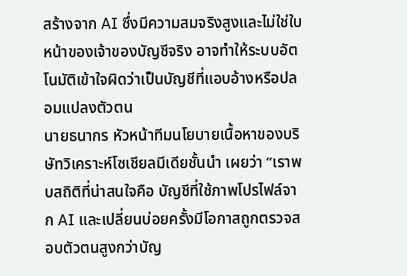สร้างจาก AI ซึ่งมีความสมจริงสูงและไม่ใช่ใบหน้าของเจ้าของบัญชีจริง อาจทำให้ระบบอัตโนมัติเข้าใจผิดว่าเป็นบัญชีที่แอบอ้างหรือปลอมแปลงตัวตน
นายธนากร หัวหน้าทีมนโยบายเนื้อหาของบริษัทวิเคราะห์โซเชียลมีเดียชั้นนำ เผยว่า “เราพบสถิติที่น่าสนใจคือ บัญชีที่ใช้ภาพโปรไฟล์จาก AI และเปลี่ยนบ่อยครั้งมีโอกาสถูกตรวจสอบตัวตนสูงกว่าบัญ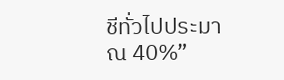ชีทั่วไปประมาณ 40%”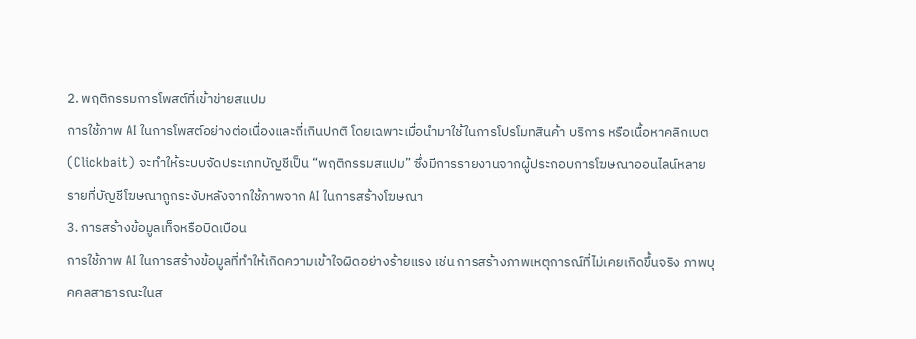2. พฤติกรรมการโพสต์ที่เข้าข่ายสแปม
การใช้ภาพ AI ในการโพสต์อย่างต่อเนื่องและถี่เกินปกติ โดยเฉพาะเมื่อนำมาใช้ในการโปรโมทสินค้า บริการ หรือเนื้อหาคลิกเบต (Clickbait) จะทำให้ระบบจัดประเภทบัญชีเป็น “พฤติกรรมสแปม” ซึ่งมีการรายงานจากผู้ประกอบการโฆษณาออนไลน์หลายรายที่บัญชีโฆษณาถูกระงับหลังจากใช้ภาพจาก AI ในการสร้างโฆษณา
3. การสร้างข้อมูลเท็จหรือบิดเบือน
การใช้ภาพ AI ในการสร้างข้อมูลที่ทำให้เกิดความเข้าใจผิดอย่างร้ายแรง เช่น การสร้างภาพเหตุการณ์ที่ไม่เคยเกิดขึ้นจริง ภาพบุคคลสาธารณะในส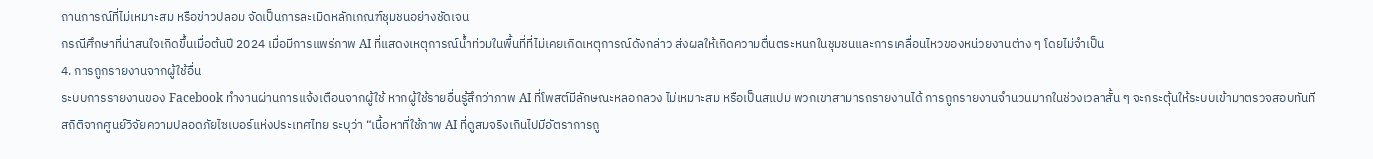ถานการณ์ที่ไม่เหมาะสม หรือข่าวปลอม จัดเป็นการละเมิดหลักเกณฑ์ชุมชนอย่างชัดเจน
กรณีศึกษาที่น่าสนใจเกิดขึ้นเมื่อต้นปี 2024 เมื่อมีการแพร่ภาพ AI ที่แสดงเหตุการณ์น้ำท่วมในพื้นที่ที่ไม่เคยเกิดเหตุการณ์ดังกล่าว ส่งผลให้เกิดความตื่นตระหนกในชุมชนและการเคลื่อนไหวของหน่วยงานต่าง ๆ โดยไม่จำเป็น
4. การถูกรายงานจากผู้ใช้อื่น
ระบบการรายงานของ Facebook ทำงานผ่านการแจ้งเตือนจากผู้ใช้ หากผู้ใช้รายอื่นรู้สึกว่าภาพ AI ที่โพสต์มีลักษณะหลอกลวง ไม่เหมาะสม หรือเป็นสแปม พวกเขาสามารถรายงานได้ การถูกรายงานจำนวนมากในช่วงเวลาสั้น ๆ จะกระตุ้นให้ระบบเข้ามาตรวจสอบทันที
สถิติจากศูนย์วิจัยความปลอดภัยไซเบอร์แห่งประเทศไทย ระบุว่า “เนื้อหาที่ใช้ภาพ AI ที่ดูสมจริงเกินไปมีอัตราการถู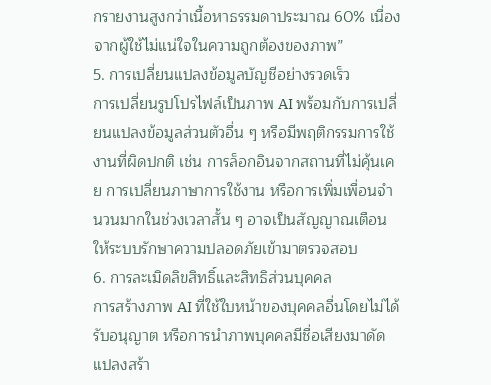กรายงานสูงกว่าเนื้อหาธรรมดาประมาณ 60% เนื่องจากผู้ใช้ไม่แน่ใจในความถูกต้องของภาพ”
5. การเปลี่ยนแปลงข้อมูลบัญชีอย่างรวดเร็ว
การเปลี่ยนรูปโปรไฟล์เป็นภาพ AI พร้อมกับการเปลี่ยนแปลงข้อมูลส่วนตัวอื่น ๆ หรือมีพฤติกรรมการใช้งานที่ผิดปกติ เช่น การล็อกอินจากสถานที่ไม่คุ้นเคย การเปลี่ยนภาษาการใช้งาน หรือการเพิ่มเพื่อนจำนวนมากในช่วงเวลาสั้น ๆ อาจเป็นสัญญาณเตือนให้ระบบรักษาความปลอดภัยเข้ามาตรวจสอบ
6. การละเมิดลิขสิทธิ์และสิทธิส่วนบุคคล
การสร้างภาพ AI ที่ใช้ใบหน้าของบุคคลอื่นโดยไม่ได้รับอนุญาต หรือการนำภาพบุคคลมีชื่อเสียงมาดัดแปลงสร้า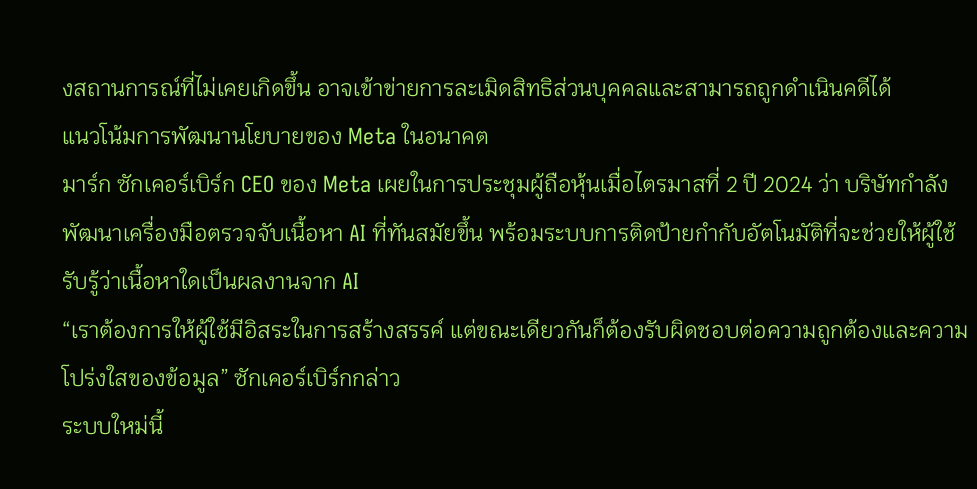งสถานการณ์ที่ไม่เคยเกิดขึ้น อาจเข้าข่ายการละเมิดสิทธิส่วนบุคคลและสามารถถูกดำเนินคดีได้
แนวโน้มการพัฒนานโยบายของ Meta ในอนาคต
มาร์ก ซักเคอร์เบิร์ก CEO ของ Meta เผยในการประชุมผู้ถือหุ้นเมื่อไตรมาสที่ 2 ปี 2024 ว่า บริษัทกำลังพัฒนาเครื่องมือตรวจจับเนื้อหา AI ที่ทันสมัยขึ้น พร้อมระบบการติดป้ายกำกับอัตโนมัติที่จะช่วยให้ผู้ใช้รับรู้ว่าเนื้อหาใดเป็นผลงานจาก AI
“เราต้องการให้ผู้ใช้มีอิสระในการสร้างสรรค์ แต่ขณะเดียวกันก็ต้องรับผิดชอบต่อความถูกต้องและความโปร่งใสของข้อมูล” ซักเคอร์เบิร์กกล่าว
ระบบใหม่นี้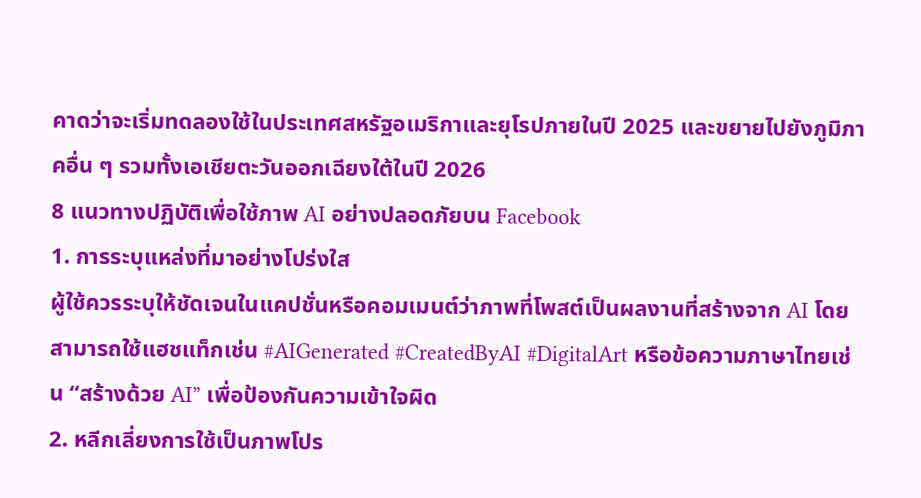คาดว่าจะเริ่มทดลองใช้ในประเทศสหรัฐอเมริกาและยุโรปภายในปี 2025 และขยายไปยังภูมิภาคอื่น ๆ รวมทั้งเอเชียตะวันออกเฉียงใต้ในปี 2026
8 แนวทางปฏิบัติเพื่อใช้ภาพ AI อย่างปลอดภัยบน Facebook
1. การระบุแหล่งที่มาอย่างโปร่งใส
ผู้ใช้ควรระบุให้ชัดเจนในแคปชั่นหรือคอมเมนต์ว่าภาพที่โพสต์เป็นผลงานที่สร้างจาก AI โดยสามารถใช้แฮชแท็กเช่น #AIGenerated #CreatedByAI #DigitalArt หรือข้อความภาษาไทยเช่น “สร้างด้วย AI” เพื่อป้องกันความเข้าใจผิด
2. หลีกเลี่ยงการใช้เป็นภาพโปร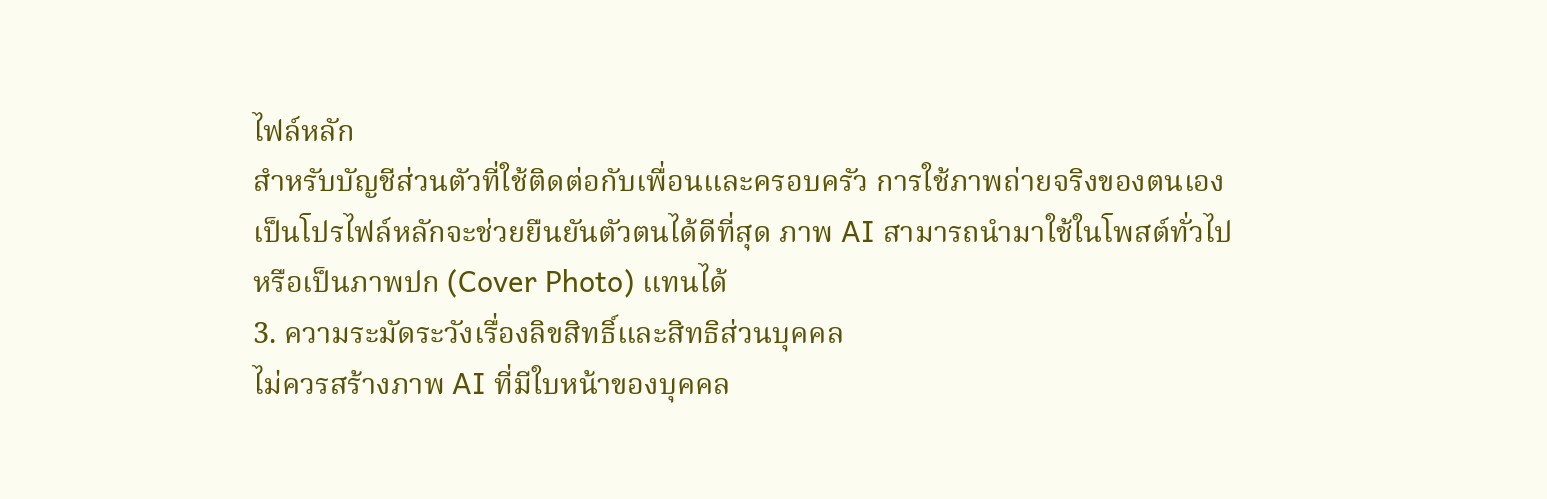ไฟล์หลัก
สำหรับบัญชีส่วนตัวที่ใช้ติดต่อกับเพื่อนและครอบครัว การใช้ภาพถ่ายจริงของตนเองเป็นโปรไฟล์หลักจะช่วยยืนยันตัวตนได้ดีที่สุด ภาพ AI สามารถนำมาใช้ในโพสต์ทั่วไปหรือเป็นภาพปก (Cover Photo) แทนได้
3. ความระมัดระวังเรื่องลิขสิทธิ์และสิทธิส่วนบุคคล
ไม่ควรสร้างภาพ AI ที่มีใบหน้าของบุคคล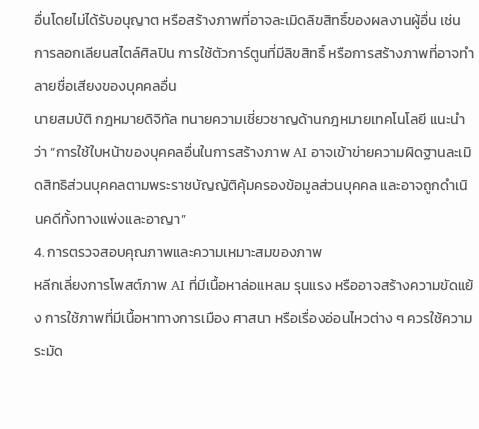อื่นโดยไม่ได้รับอนุญาต หรือสร้างภาพที่อาจละเมิดลิขสิทธิ์ของผลงานผู้อื่น เช่น การลอกเลียนสไตล์ศิลปิน การใช้ตัวการ์ตูนที่มีลิขสิทธิ์ หรือการสร้างภาพที่อาจทำลายชื่อเสียงของบุคคลอื่น
นายสมบัติ กฎหมายดิจิทัล ทนายความเชี่ยวชาญด้านกฎหมายเทคโนโลยี แนะนำว่า “การใช้ใบหน้าของบุคคลอื่นในการสร้างภาพ AI อาจเข้าข่ายความผิดฐานละเมิดสิทธิส่วนบุคคลตามพระราชบัญญัติคุ้มครองข้อมูลส่วนบุคคล และอาจถูกดำเนินคดีทั้งทางแพ่งและอาญา”
4. การตรวจสอบคุณภาพและความเหมาะสมของภาพ
หลีกเลี่ยงการโพสต์ภาพ AI ที่มีเนื้อหาล่อแหลม รุนแรง หรืออาจสร้างความขัดแย้ง การใช้ภาพที่มีเนื้อหาทางการเมือง ศาสนา หรือเรื่องอ่อนไหวต่าง ๆ ควรใช้ความระมัด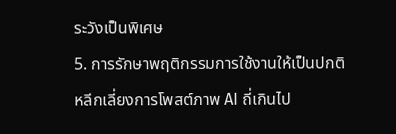ระวังเป็นพิเศษ
5. การรักษาพฤติกรรมการใช้งานให้เป็นปกติ
หลีกเลี่ยงการโพสต์ภาพ AI ถี่เกินไป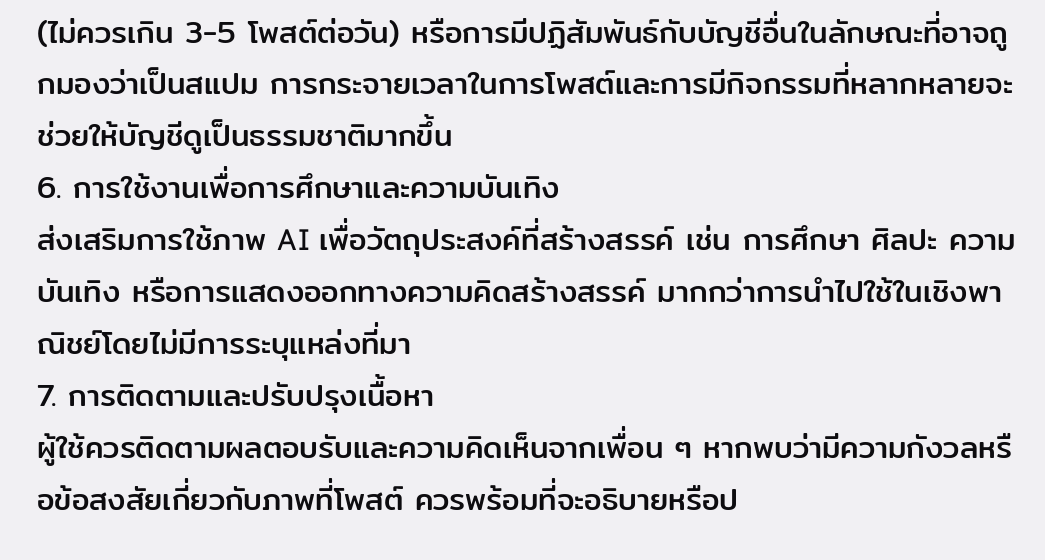(ไม่ควรเกิน 3-5 โพสต์ต่อวัน) หรือการมีปฏิสัมพันธ์กับบัญชีอื่นในลักษณะที่อาจถูกมองว่าเป็นสแปม การกระจายเวลาในการโพสต์และการมีกิจกรรมที่หลากหลายจะช่วยให้บัญชีดูเป็นธรรมชาติมากขึ้น
6. การใช้งานเพื่อการศึกษาและความบันเทิง
ส่งเสริมการใช้ภาพ AI เพื่อวัตถุประสงค์ที่สร้างสรรค์ เช่น การศึกษา ศิลปะ ความบันเทิง หรือการแสดงออกทางความคิดสร้างสรรค์ มากกว่าการนำไปใช้ในเชิงพาณิชย์โดยไม่มีการระบุแหล่งที่มา
7. การติดตามและปรับปรุงเนื้อหา
ผู้ใช้ควรติดตามผลตอบรับและความคิดเห็นจากเพื่อน ๆ หากพบว่ามีความกังวลหรือข้อสงสัยเกี่ยวกับภาพที่โพสต์ ควรพร้อมที่จะอธิบายหรือป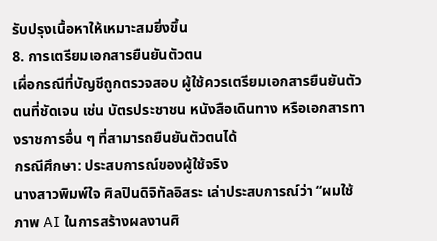รับปรุงเนื้อหาให้เหมาะสมยิ่งขึ้น
8. การเตรียมเอกสารยืนยันตัวตน
เผื่อกรณีที่บัญชีถูกตรวจสอบ ผู้ใช้ควรเตรียมเอกสารยืนยันตัวตนที่ชัดเจน เช่น บัตรประชาชน หนังสือเดินทาง หรือเอกสารทางราชการอื่น ๆ ที่สามารถยืนยันตัวตนได้
กรณีศึกษา: ประสบการณ์ของผู้ใช้จริง
นางสาวพิมพ์ใจ ศิลปินดิจิทัลอิสระ เล่าประสบการณ์ว่า “ผมใช้ภาพ AI ในการสร้างผลงานศิ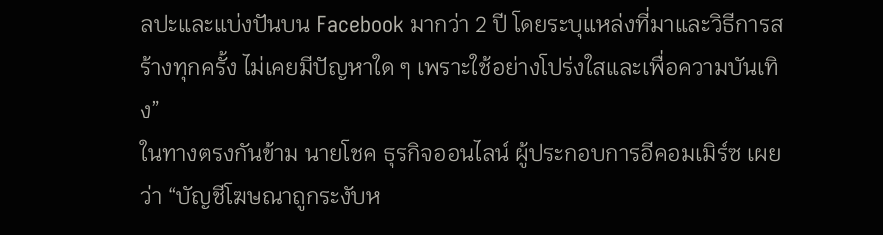ลปะและแบ่งปันบน Facebook มากว่า 2 ปี โดยระบุแหล่งที่มาและวิธีการสร้างทุกครั้ง ไม่เคยมีปัญหาใด ๆ เพราะใช้อย่างโปร่งใสและเพื่อความบันเทิง”
ในทางตรงกันข้าม นายโชค ธุรกิจออนไลน์ ผู้ประกอบการอีคอมเมิร์ซ เผยว่า “บัญชีโฆษณาถูกระงับห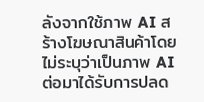ลังจากใช้ภาพ AI สร้างโฆษณาสินค้าโดยไม่ระบุว่าเป็นภาพ AI ต่อมาได้รับการปลด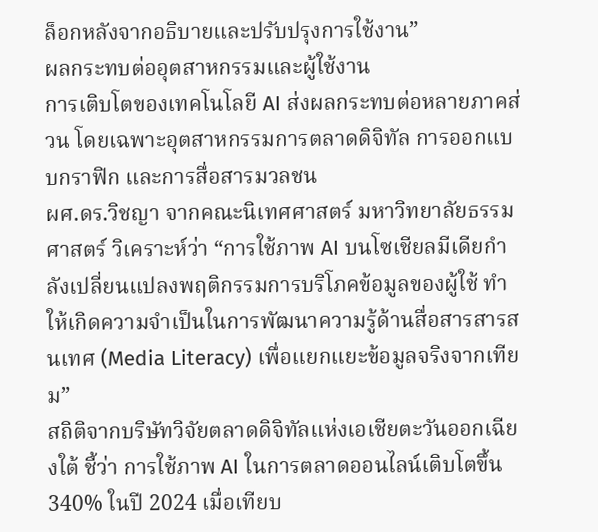ล็อกหลังจากอธิบายและปรับปรุงการใช้งาน”
ผลกระทบต่ออุตสาหกรรมและผู้ใช้งาน
การเติบโตของเทคโนโลยี AI ส่งผลกระทบต่อหลายภาคส่วน โดยเฉพาะอุตสาหกรรมการตลาดดิจิทัล การออกแบบกราฟิก และการสื่อสารมวลชน
ผศ.ดร.วิชญา จากคณะนิเทศศาสตร์ มหาวิทยาลัยธรรมศาสตร์ วิเคราะห์ว่า “การใช้ภาพ AI บนโซเชียลมีเดียกำลังเปลี่ยนแปลงพฤติกรรมการบริโภคข้อมูลของผู้ใช้ ทำให้เกิดความจำเป็นในการพัฒนาความรู้ด้านสื่อสารสารสนเทศ (Media Literacy) เพื่อแยกแยะข้อมูลจริงจากเทียม”
สถิติจากบริษัทวิจัยตลาดดิจิทัลแห่งเอเชียตะวันออกเฉียงใต้ ชี้ว่า การใช้ภาพ AI ในการตลาดออนไลน์เติบโตขึ้น 340% ในปี 2024 เมื่อเทียบ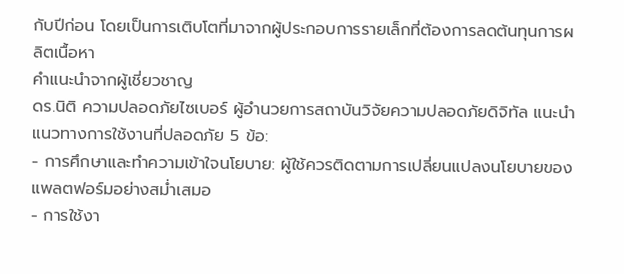กับปีก่อน โดยเป็นการเติบโตที่มาจากผู้ประกอบการรายเล็กที่ต้องการลดต้นทุนการผลิตเนื้อหา
คำแนะนำจากผู้เชี่ยวชาญ
ดร.นิติ ความปลอดภัยไซเบอร์ ผู้อำนวยการสถาบันวิจัยความปลอดภัยดิจิทัล แนะนำแนวทางการใช้งานที่ปลอดภัย 5 ข้อ:
- การศึกษาและทำความเข้าใจนโยบาย: ผู้ใช้ควรติดตามการเปลี่ยนแปลงนโยบายของแพลตฟอร์มอย่างสม่ำเสมอ
- การใช้งา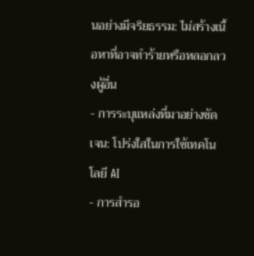นอย่างมีจริยธรรม: ไม่สร้างเนื้อหาที่อาจทำร้ายหรือหลอกลวงผู้อื่น
- การระบุแหล่งที่มาอย่างชัดเจน: โปร่งใสในการใช้เทคโนโลยี AI
- การสำรอ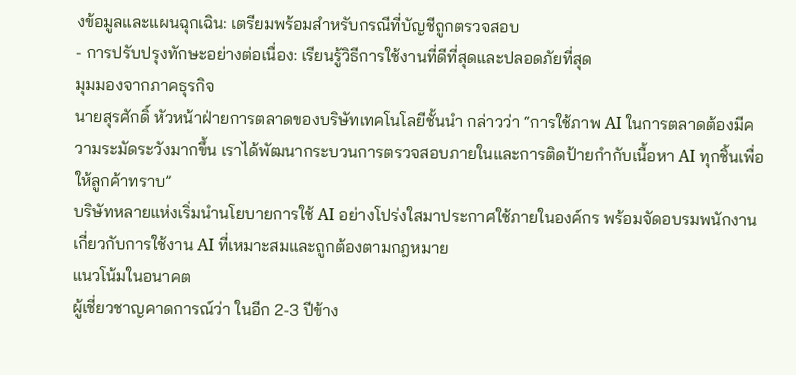งข้อมูลและแผนฉุกเฉิน: เตรียมพร้อมสำหรับกรณีที่บัญชีถูกตรวจสอบ
- การปรับปรุงทักษะอย่างต่อเนื่อง: เรียนรู้วิธีการใช้งานที่ดีที่สุดและปลอดภัยที่สุด
มุมมองจากภาคธุรกิจ
นายสุรศักดิ์ หัวหน้าฝ่ายการตลาดของบริษัทเทคโนโลยีชั้นนำ กล่าวว่า “การใช้ภาพ AI ในการตลาดต้องมีความระมัดระวังมากขึ้น เราได้พัฒนากระบวนการตรวจสอบภายในและการติดป้ายกำกับเนื้อหา AI ทุกชิ้นเพื่อให้ลูกค้าทราบ”
บริษัทหลายแห่งเริ่มนำนโยบายการใช้ AI อย่างโปร่งใสมาประกาศใช้ภายในองค์กร พร้อมจัดอบรมพนักงานเกี่ยวกับการใช้งาน AI ที่เหมาะสมและถูกต้องตามกฎหมาย
แนวโน้มในอนาคต
ผู้เชี่ยวชาญคาดการณ์ว่า ในอีก 2-3 ปีข้าง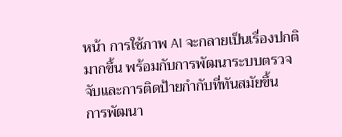หน้า การใช้ภาพ AI จะกลายเป็นเรื่องปกติมากขึ้น พร้อมกับการพัฒนาระบบตรวจจับและการติดป้ายกำกับที่ทันสมัยขึ้น
การพัฒนา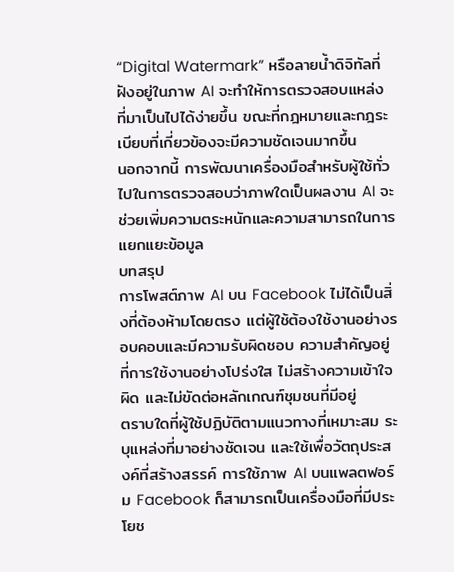“Digital Watermark” หรือลายน้ำดิจิทัลที่ฝังอยู่ในภาพ AI จะทำให้การตรวจสอบแหล่งที่มาเป็นไปได้ง่ายขึ้น ขณะที่กฎหมายและกฎระเบียบที่เกี่ยวข้องจะมีความชัดเจนมากขึ้น
นอกจากนี้ การพัฒนาเครื่องมือสำหรับผู้ใช้ทั่วไปในการตรวจสอบว่าภาพใดเป็นผลงาน AI จะช่วยเพิ่มความตระหนักและความสามารถในการแยกแยะข้อมูล
บทสรุป
การโพสต์ภาพ AI บน Facebook ไม่ได้เป็นสิ่งที่ต้องห้ามโดยตรง แต่ผู้ใช้ต้องใช้งานอย่างรอบคอบและมีความรับผิดชอบ ความสำคัญอยู่ที่การใช้งานอย่างโปร่งใส ไม่สร้างความเข้าใจผิด และไม่ขัดต่อหลักเกณฑ์ชุมชนที่มีอยู่
ตราบใดที่ผู้ใช้ปฏิบัติตามแนวทางที่เหมาะสม ระบุแหล่งที่มาอย่างชัดเจน และใช้เพื่อวัตถุประสงค์ที่สร้างสรรค์ การใช้ภาพ AI บนแพลตฟอร์ม Facebook ก็สามารถเป็นเครื่องมือที่มีประโยช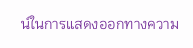น์ในการแสดงออกทางความ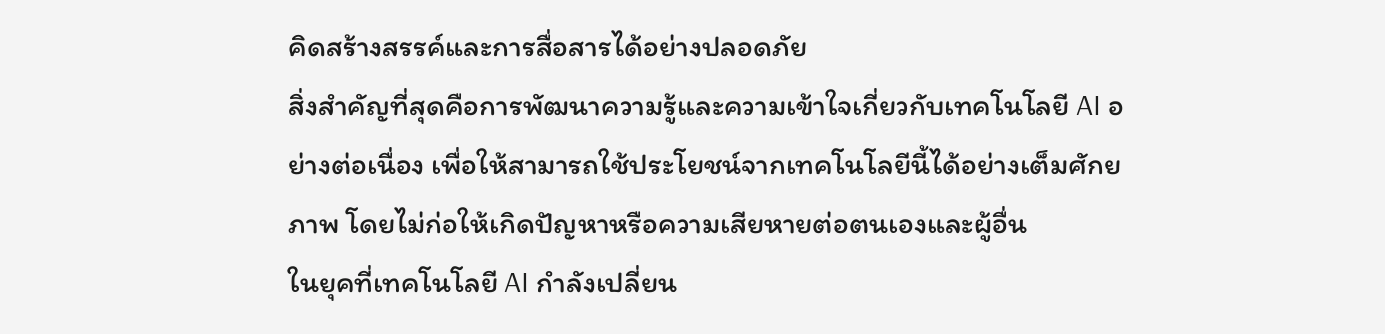คิดสร้างสรรค์และการสื่อสารได้อย่างปลอดภัย
สิ่งสำคัญที่สุดคือการพัฒนาความรู้และความเข้าใจเกี่ยวกับเทคโนโลยี AI อย่างต่อเนื่อง เพื่อให้สามารถใช้ประโยชน์จากเทคโนโลยีนี้ได้อย่างเต็มศักยภาพ โดยไม่ก่อให้เกิดปัญหาหรือความเสียหายต่อตนเองและผู้อื่น
ในยุคที่เทคโนโลยี AI กำลังเปลี่ยน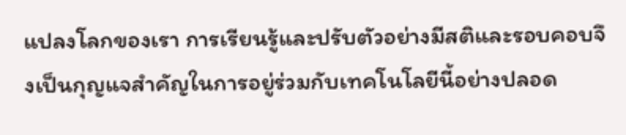แปลงโลกของเรา การเรียนรู้และปรับตัวอย่างมีสติและรอบคอบจึงเป็นกุญแจสำคัญในการอยู่ร่วมกับเทคโนโลยีนี้อย่างปลอด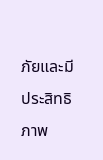ภัยและมีประสิทธิภาพ